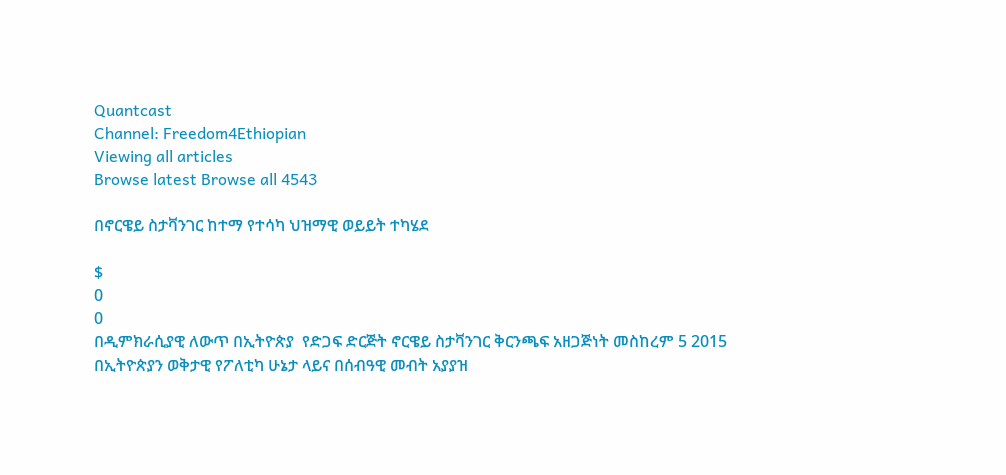Quantcast
Channel: Freedom4Ethiopian
Viewing all articles
Browse latest Browse all 4543

በኖርዌይ ስታቫንገር ከተማ የተሳካ ህዝማዊ ወይይት ተካሄደ

$
0
0
በዲምክራሲያዊ ለውጥ በኢትዮጵያ  የድጋፍ ድርጅት ኖርዌይ ስታቫንገር ቅርንጫፍ አዘጋጅነት መስከረም 5 2015  በኢትዮጵያን ወቅታዊ የፖለቲካ ሁኔታ ላይና በሰብዓዊ መብት አያያዝ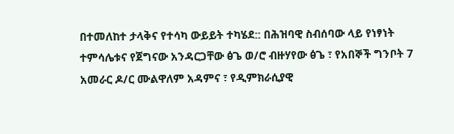በተመለከተ ታላቅና የተሳካ ውይይት ተካሄደ:: በሕዝባዊ ስብሰባው ላይ የነፃነት ተምሳሌቱና የጀግናው አንዳርጋቸው ፅጌ ወ/ሮ ብዙሃየው ፅጌ ፣ የአበኞች ግንቦት 7 አመራር ዶ/ር ሙልዋለም አዳምና ፣ የዲምክራሲያዊ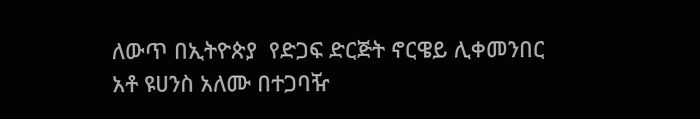ለውጥ በኢትዮጵያ  የድጋፍ ድርጅት ኖርዌይ ሊቀመንበር አቶ ዩሀንስ አለሙ በተጋባዥ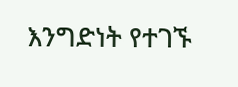እንግድነት የተገኙ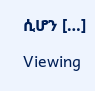ሲሆን […]

Viewing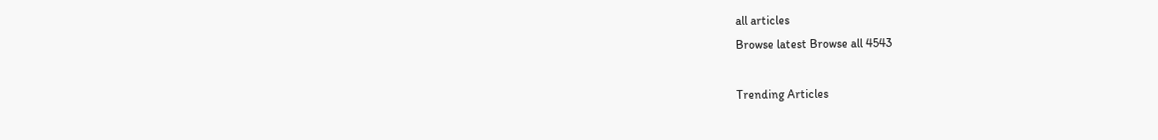all articles
Browse latest Browse all 4543

Trending Articles